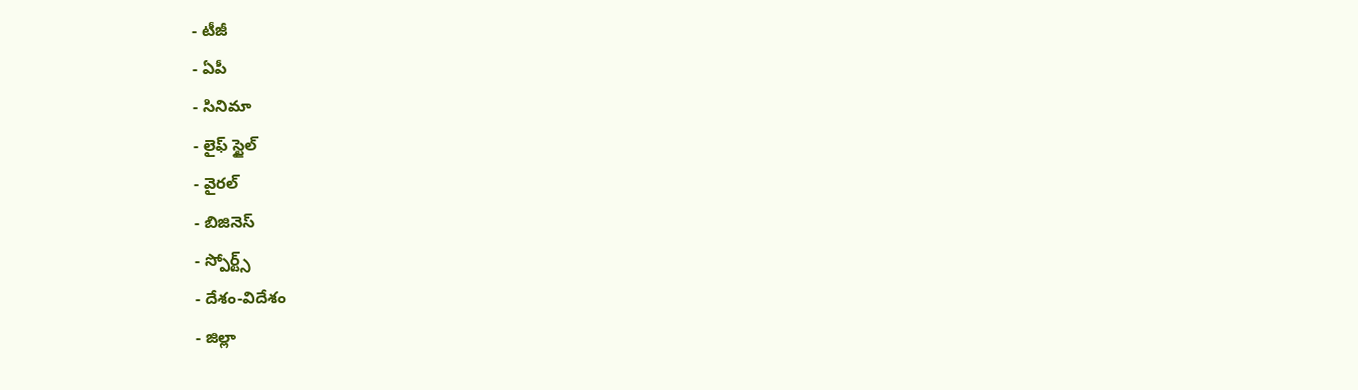- టీజీ
- ఏపీ
- సినిమా
- లైఫ్ స్టైల్
- వైరల్
- బిజినెస్
- స్పోర్ట్స్
- దేశం-విదేశం
- జిల్లా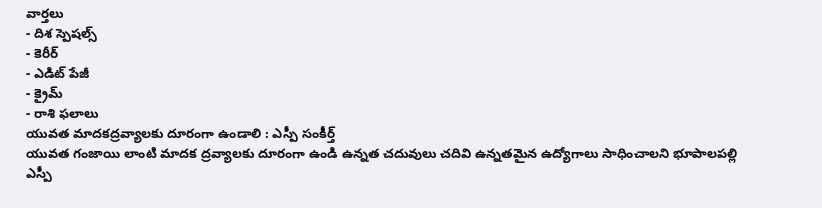వార్తలు
- దిశ స్పెషల్స్
- కెరీర్
- ఎడిట్ పేజీ
- క్రైమ్
- రాశి ఫలాలు
యువత మాదకద్రవ్యాలకు దూరంగా ఉండాలి : ఎస్పీ సంకీర్త్
యువత గంజాయి లాంటి మాదక ద్రవ్యాలకు దూరంగా ఉండి ఉన్నత చదువులు చదివి ఉన్నతమైన ఉద్యోగాలు సాధించాలని భూపాలపల్లి ఎస్పీ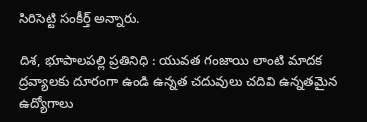సిరిసెట్టి సంకీర్త్ అన్నారు.

దిశ, భూపాలపల్లి ప్రతినిధి : యువత గంజాయి లాంటి మాదక ద్రవ్యాలకు దూరంగా ఉండి ఉన్నత చదువులు చదివి ఉన్నతమైన ఉద్యోగాలు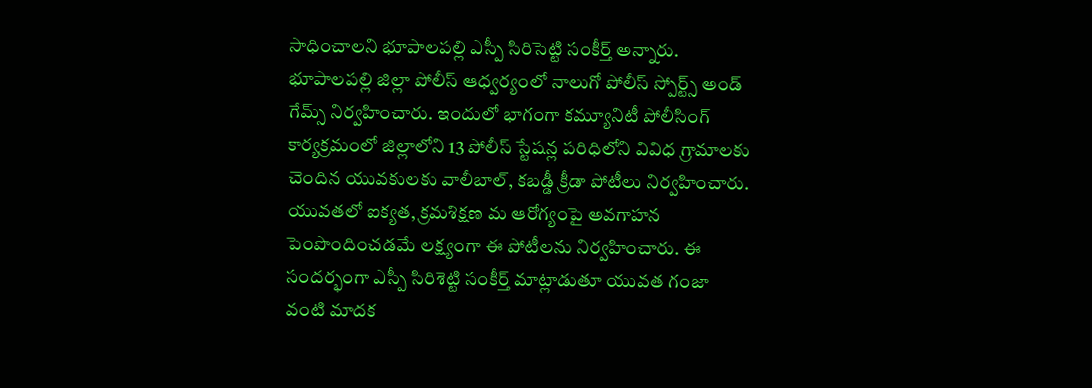సాధించాలని భూపాలపల్లి ఎస్పీ సిరిసెట్టి సంకీర్త్ అన్నారు. భూపాలపల్లి జిల్లా పోలీస్ ఆధ్వర్యంలో నాలుగో పోలీస్ స్పోర్ట్స్ అండ్ గేమ్స్ నిర్వహించారు. ఇందులో భాగంగా కమ్యూనిటీ పోలీసింగ్ కార్యక్రమంలో జిల్లాలోని 13 పోలీస్ స్టేషన్ల పరిధిలోని వివిధ గ్రామాలకు చెందిన యువకులకు వాలీబాల్, కబడ్డీ క్రీడా పోటీలు నిర్వహించారు. యువతలో ఐక్యత, క్రమశిక్షణ మ ఆరోగ్యంపై అవగాహన పెంపొందించడమే లక్ష్యంగా ఈ పోటీలను నిర్వహించారు. ఈ సందర్భంగా ఎస్పీ సిరిశెట్టి సంకీర్త్ మాట్లాడుతూ యువత గంజా వంటి మాదక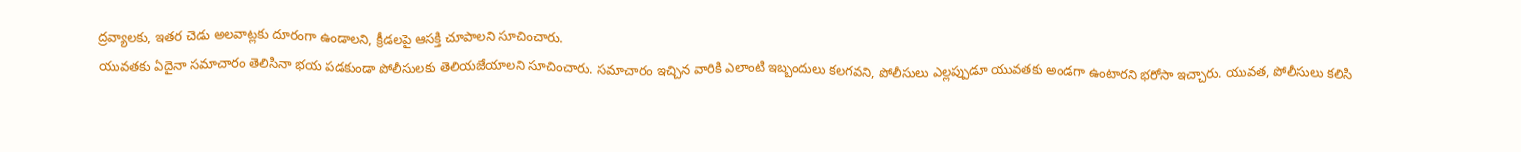ద్రవ్యాలకు, ఇతర చెడు అలవాట్లకు దూరంగా ఉండాలని, క్రీడలపై ఆసక్తి చూపాలని సూచించారు.
యువతకు ఏదైనా సమాచారం తెలిసినా భయ పడకుండా పోలీసులకు తెలియజేయాలని సూచించారు. సమాచారం ఇచ్చిన వారికి ఎలాంటి ఇబ్బందులు కలగవని, పోలీసులు ఎల్లప్పుడూ యువతకు అండగా ఉంటారని భరోసా ఇచ్చారు. యువత, పోలీసులు కలిసి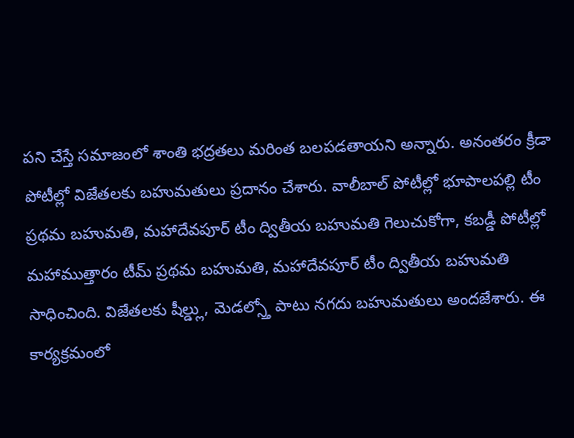పని చేస్తే సమాజంలో శాంతి భద్రతలు మరింత బలపడతాయని అన్నారు. అనంతరం క్రీడా పోటీల్లో విజేతలకు బహుమతులు ప్రదానం చేశారు. వాలీబాల్ పోటీల్లో భూపాలపల్లి టీం ప్రథమ బహుమతి, మహాదేవపూర్ టీం ద్వితీయ బహుమతి గెలుచుకోగా, కబడ్డీ పోటీల్లో మహాముత్తారం టీమ్ ప్రథమ బహుమతి, మహాదేవపూర్ టీం ద్వితీయ బహుమతి సాధించింది. విజేతలకు షీల్డ్లు, మెడల్స్తో పాటు నగదు బహుమతులు అందజేశారు. ఈ కార్యక్రమంలో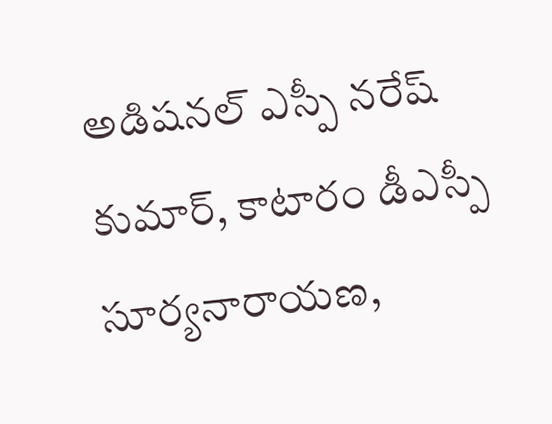అడిషనల్ ఎస్పీ నరేష్ కుమార్, కాటారం డీఎస్పీ సూర్యనారాయణ,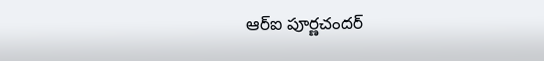ఆర్ఐ పూర్ణచందర్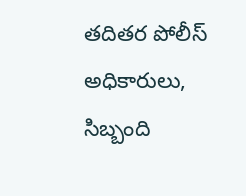తదితర పోలీస్ అధికారులు, సిబ్బంది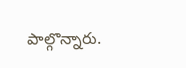పాల్గొన్నారు.